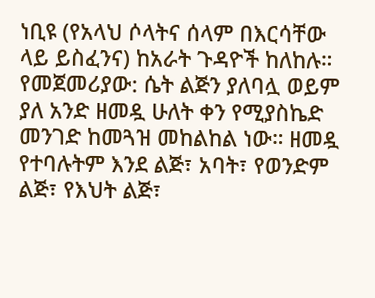ነቢዩ (የአላህ ሶላትና ሰላም በእርሳቸው ላይ ይስፈንና) ከአራት ጉዳዮች ከለከሉ። የመጀመሪያው: ሴት ልጅን ያለባሏ ወይም ያለ አንድ ዘመዷ ሁለት ቀን የሚያስኬድ መንገድ ከመጓዝ መከልከል ነው። ዘመዷ የተባሉትም እንደ ልጅ፣ አባት፣ የወንድም ልጅ፣ የእህት ልጅ፣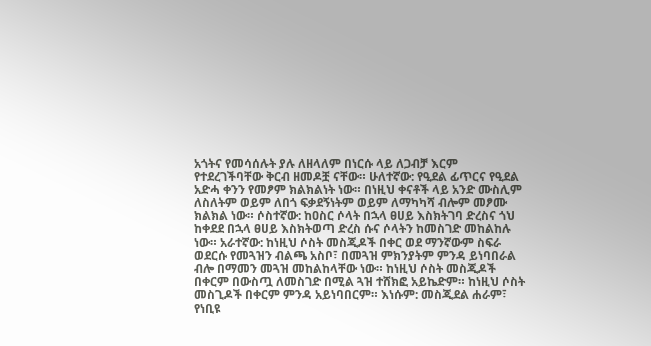አጎትና የመሳሰሉት ያሉ ለዘላለም በነርሱ ላይ ለጋብቻ እርም የተደረገችባቸው ቅርብ ዘመዶቿ ናቸው። ሁለተኛው: የዒደል ፊጥርና የዒደል አድሓ ቀንን የመፆም ክልክልነት ነው። በነዚህ ቀናቶች ላይ አንድ ሙስሊም ለስለትም ወይም ለበጎ ፍቃደኝነትም ወይም ለማካካሻ ብሎም መፆሙ ክልክል ነው። ሶስተኛው: ከዐስር ሶላት በኋላ ፀሀይ እስክትገባ ድረስና ጎህ ከቀደደ በኋላ ፀሀይ እስክትወጣ ድረስ ሱና ሶላትን ከመስገድ መከልከሉ ነው። አራተኛው: ከነዚህ ሶስት መስጂዶች በቀር ወደ ማንኛውም ስፍራ ወደርሱ የመጓዝን ብልጫ አስቦ፣ በመጓዝ ምክንያትም ምንዳ ይነባበራል ብሎ በማመን መጓዝ መከልከላቸው ነው። ከነዚህ ሶስት መስጂዶች በቀርም በውስጧ ለመስገድ በሚል ጓዝ ተሸክፎ አይኬድም። ከነዚህ ሶስት መስጊዶች በቀርም ምንዳ አይነባበርም። እነሱም: መስጂደል ሐራም፣ የነቢዩ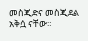መስጂድና መስጂደል አቅሷ ናቸው።